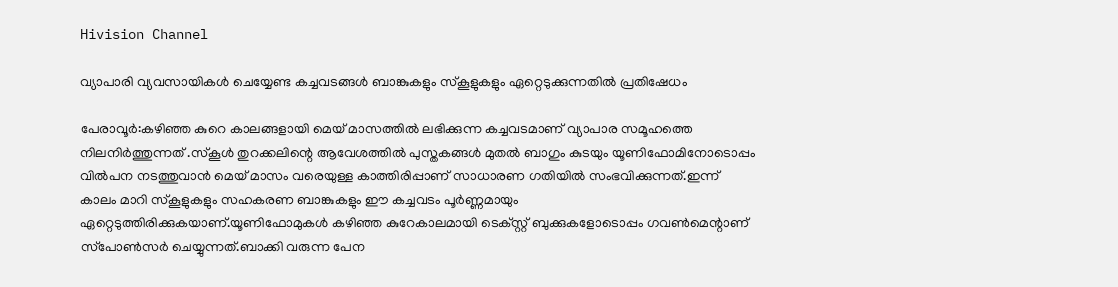Hivision Channel

വ്യാപാരി വ്യവസായികള്‍ ചെയ്യേണ്ട കച്ചവടങ്ങള്‍ ബാങ്കുകളും സ്‌കൂളുകളും ഏറ്റെടുക്കുന്നതില്‍ പ്രതിഷേധം

പേരാവൂര്‍:കഴിഞ്ഞ കുറെ കാലങ്ങളായി മെയ് മാസത്തില്‍ ലഭിക്കുന്ന കച്ചവടമാണ് വ്യാപാര സമൂഹത്തെ നിലനിര്‍ത്തുന്നത് .സ്‌കൂള്‍ തുറക്കലിന്റെ ആവേശത്തില്‍ പുസ്തകങ്ങള്‍ മുതല്‍ ബാഗും കുടയും യൂണിഫോമിനോടൊപ്പം വില്‍പന നടത്തുവാന്‍ മെയ് മാസം വരെയുള്ള കാത്തിരിപ്പാണ് സാധാരണ ഗതിയില്‍ സംഭവിക്കുന്നത്.ഇന്ന് കാലം മാറി സ്‌കൂളുകളും സഹകരണ ബാങ്കുകളും ഈ കച്ചവടം പൂര്‍ണ്ണമായും ഏറ്റെടുത്തിരിക്കുകയാണ്.യൂണിഫോമുകള്‍ കഴിഞ്ഞ കുറേകാലമായി ടെക്‌സ്റ്റ് ബുക്കുകളോടൊപ്പം ഗവണ്‍മെന്റാണ് സ്‌പോണ്‍സര്‍ ചെയ്യുന്നത്.ബാക്കി വരുന്ന പേന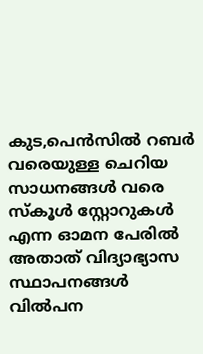കുട,പെന്‍സില്‍ റബര്‍ വരെയുള്ള ചെറിയ സാധനങ്ങള്‍ വരെ സ്‌കൂള്‍ സ്റ്റോറുകള്‍ എന്ന ഓമന പേരില്‍ അതാത് വിദ്യാഭ്യാസ സ്ഥാപനങ്ങള്‍ വില്‍പന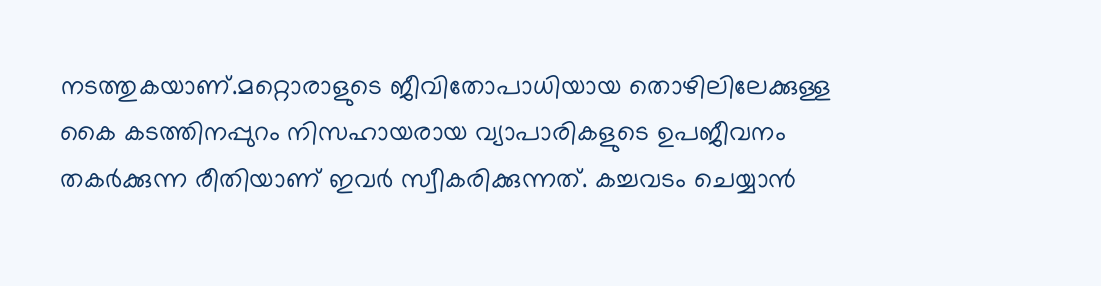നടത്തുകയാണ്.മറ്റൊരാളുടെ ജീവിതോപാധിയായ തൊഴിലിലേക്കുള്ള കൈ കടത്തിനപ്പുറം നിസഹായരായ വ്യാപാരികളുടെ ഉപജീവനം തകര്‍ക്കുന്ന രീതിയാണ് ഇവര്‍ സ്വീകരിക്കുന്നത്. കച്ചവടം ചെയ്യാന്‍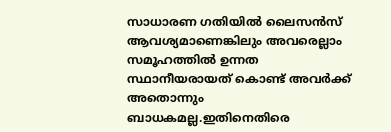സാധാരണ ഗതിയില്‍ ലൈസന്‍സ് ആവശ്യമാണെങ്കിലും അവരെല്ലാം സമൂഹത്തില്‍ ഉന്നത സ്ഥാനീയരായത് കൊണ്ട് അവര്‍ക്ക് അതൊന്നും ബാധകമല്ല.ഇതിനെതിരെ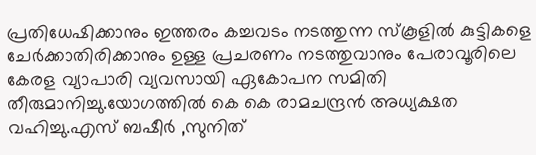പ്രതിധേഷിക്കാനും ഇത്തരം കച്ചവടം നടത്തുന്ന സ്‌കൂളില്‍ കുട്ടികളെ ചേര്‍ക്കാതിരിക്കാനും ഉള്ള പ്രചരണം നടത്തുവാനും പേരാവൂരിലെ കേരള വ്യാപാരി വ്യവസായി ഏകോപന സമിതി തീരുമാനിച്ചു.യോഗത്തില്‍ കെ കെ രാമചന്ദ്രന്‍ അധ്യക്ഷത വഹിച്ചു.എസ് ബഷീര്‍ ,സുനിത്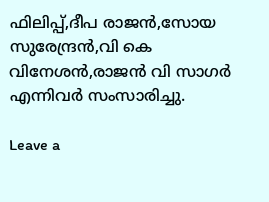ഫിലിപ്പ്,ദീപ രാജന്‍,സോയ സുരേന്ദ്രന്‍,വി കെ വിനേശന്‍,രാജന്‍ വി സാഗര്‍ എന്നിവര്‍ സംസാരിച്ചു.

Leave a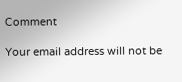Comment

Your email address will not be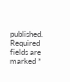published. Required fields are marked *